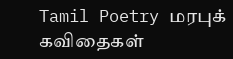Tamil Poetry மரபுக் கவிதைகள்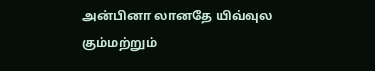அன்பினா லானதே யிவ்வுல கும்மற்றும்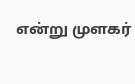என்று முளகர்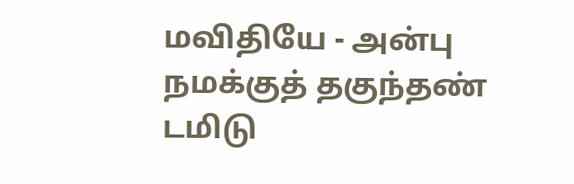மவிதியே - அன்பு
நமக்குத் தகுந்தண் டமிடு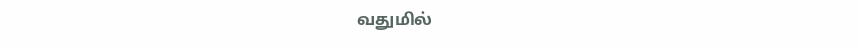வதுமில்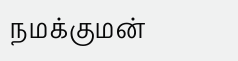நமக்குமன்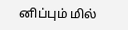னிப்பும் மில்